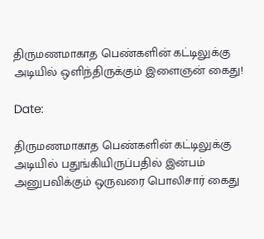திருமணமாகாத பெண்களின் கட்டிலுக்கு அடியில் ஒளிந்திருக்கும் இளைஞன் கைது!

Date:

திருமணமாகாத பெண்களின் கட்டிலுக்கு அடியில் பதுங்கியிருப்பதில் இன்பம் அனுபவிக்கும் ஒருவரை பொலிசார் கைது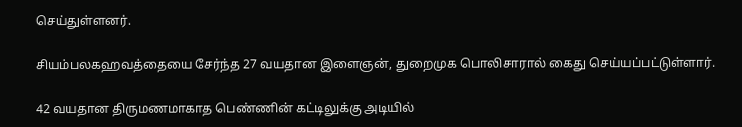செய்துள்ளனர்.

சியம்பலகஹவத்தையை சேர்ந்த 27 வயதான இளைஞன், துறைமுக பொலிசாரால் கைது செய்யப்பட்டுள்ளார்.

42 வயதான திருமணமாகாத பெண்ணின் கட்டிலுக்கு அடியில்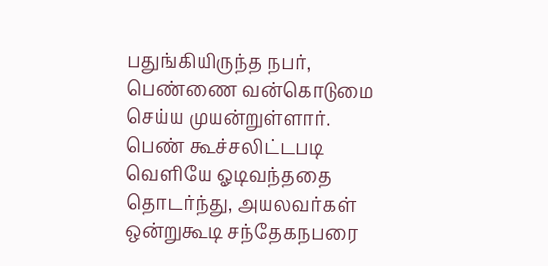பதுங்கியிருந்த நபர், பெண்ணை வன்கொடுமை செய்ய முயன்றுள்ளார். பெண் கூச்சலிட்டபடி வெளியே ஓடிவந்ததை தொடர்ந்து, அயலவர்கள் ஒன்றுகூடி சந்தேகநபரை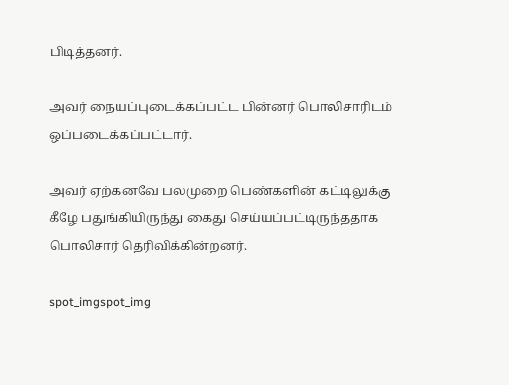பிடித்தனர்.

அவர் நையப்புடைக்கப்பட்ட பின்னர் பொலிசாரிடம் ஒப்படைக்கப்பட்டார்.

அவர் ஏற்கனவே பலமுறை பெண்களின் கட்டிலுக்கு கீழே பதுங்கியிருந்து கைது செய்யப்பட்டிருந்ததாக பொலிசார் தெரிவிக்கின்றனர்.

spot_imgspot_img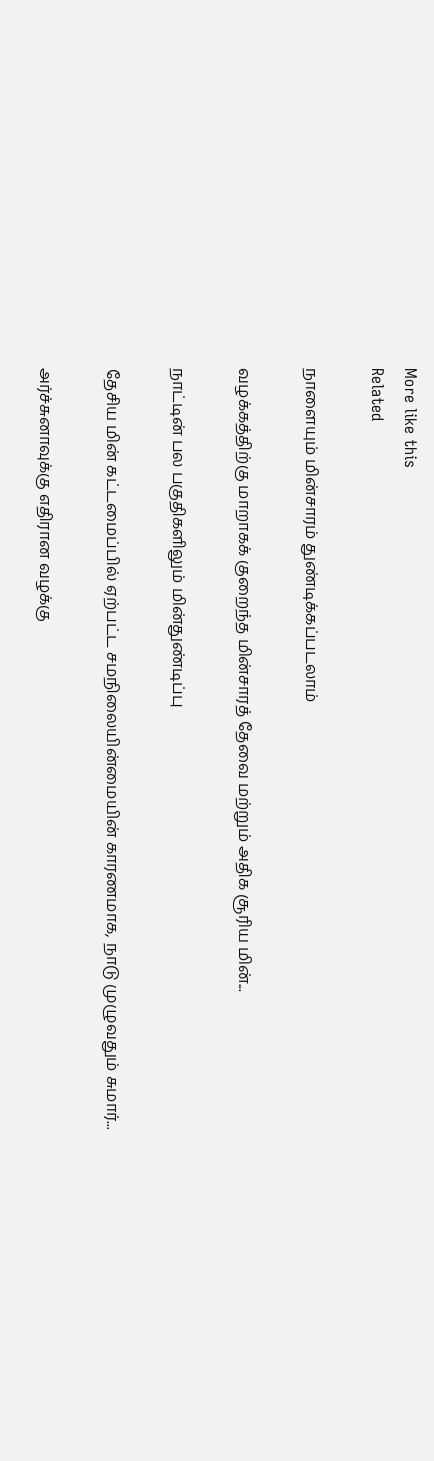More like this
Related

நாளையும் மின்சாரம் துண்டிக்கப்படலாம்

வழக்கத்திற்கு மாறாகக் குறைந்த மின்சாரத் தேவை மற்றும் அதிக சூரிய மின்...

நாட்டின் பல பகுதிகளிலும் மின்துண்டிப்பு

தேசிய மின் கட்டமைப்பில் ஏற்பட்ட சமநிலையின்மையின் காரணமாக, நாடு முழுவதும் சுமார்...

அர்ச்சுனாவுக்கு எதிரான வழக்கு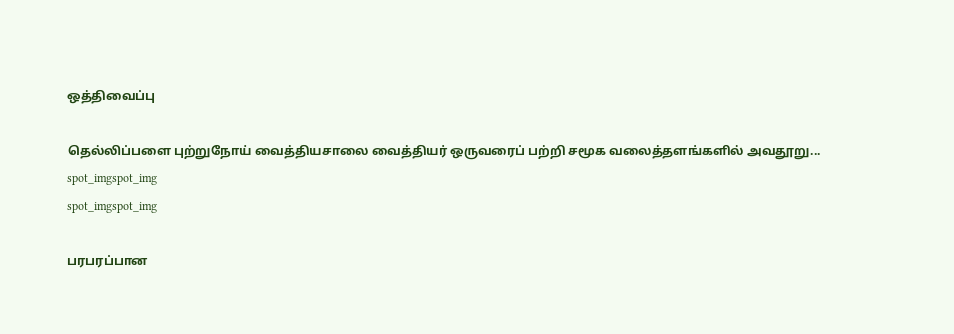ஒத்திவைப்பு

தெல்லிப்பளை புற்றுநோய் வைத்தியசாலை வைத்தியர் ஒருவரைப் பற்றி சமூக வலைத்தளங்களில் அவதூறு...
spot_imgspot_img
spot_imgspot_img

பரபரப்பான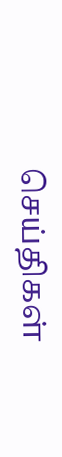செய்திகள்